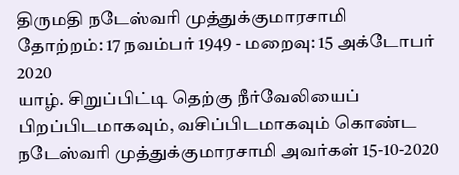திருமதி நடேஸ்வரி முத்துக்குமாரசாமி
தோற்றம்: 17 நவம்பர் 1949 - மறைவு: 15 அக்டோபர் 2020
யாழ். சிறுப்பிட்டி தெற்கு நீர்வேலியைப் பிறப்பிடமாகவும், வசிப்பிடமாகவும் கொண்ட நடேஸ்வரி முத்துக்குமாரசாமி அவர்கள் 15-10-2020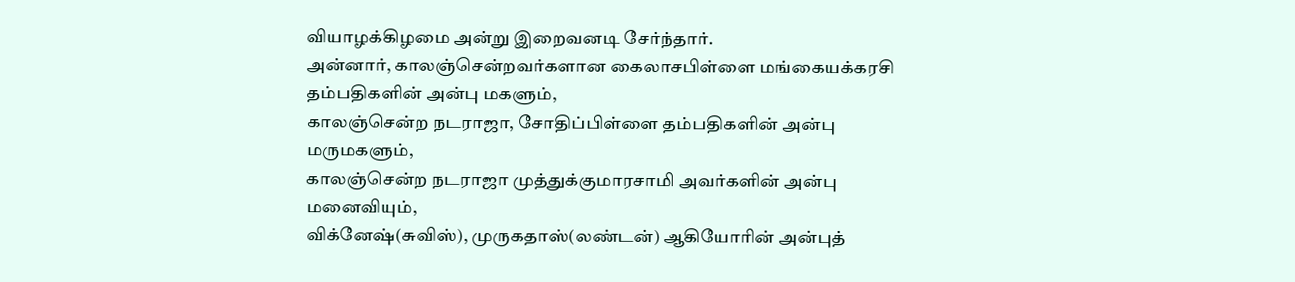வியாழக்கிழமை அன்று இறைவனடி சேர்ந்தார்.
அன்னார், காலஞ்சென்றவர்களான கைலாசபிள்ளை மங்கையக்கரசி தம்பதிகளின் அன்பு மகளும்,
காலஞ்சென்ற நடராஜா, சோதிப்பிள்ளை தம்பதிகளின் அன்பு மருமகளும்,
காலஞ்சென்ற நடராஜா முத்துக்குமாரசாமி அவர்களின் அன்பு மனைவியும்,
விக்னேஷ்(சுவிஸ்), முருகதாஸ்(லண்டன்) ஆகியோரின் அன்புத்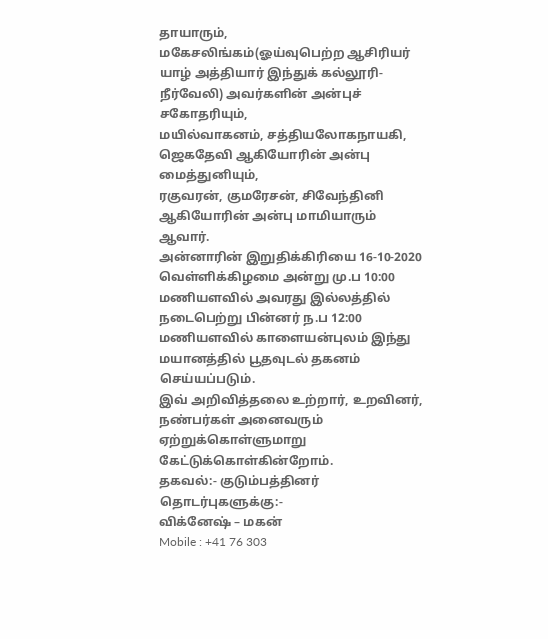தாயாரும்,
மகேசலிங்கம்(ஓய்வுபெற்ற ஆசிரியர் யாழ் அத்தியார் இந்துக் கல்லூரி- நீர்வேலி) அவர்களின் அன்புச் சகோதரியும்,
மயில்வாகனம், சத்தியலோகநாயகி, ஜெகதேவி ஆகியோரின் அன்பு மைத்துனியும்,
ரகுவரன், குமரேசன், சிவேந்தினி ஆகியோரின் அன்பு மாமியாரும் ஆவார்.
அன்னாரின் இறுதிக்கிரியை 16-10-2020 வெள்ளிக்கிழமை அன்று மு.ப 10:00 மணியளவில் அவரது இல்லத்தில் நடைபெற்று பின்னர் ந.ப 12:00 மணியளவில் காளையன்புலம் இந்து மயானத்தில் பூதவுடல் தகனம் செய்யப்படும்.
இவ் அறிவித்தலை உற்றார், உறவினர், நண்பர்கள் அனைவரும் ஏற்றுக்கொள்ளுமாறு கேட்டுக்கொள்கின்றோம்.
தகவல்:- குடும்பத்தினர்
தொடர்புகளுக்கு:-
விக்னேஷ் – மகன்
Mobile : +41 76 303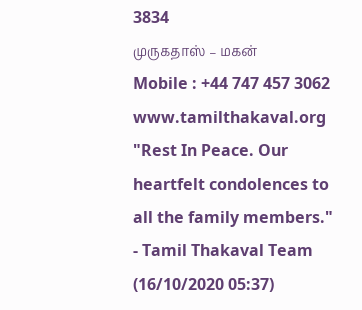3834
முருகதாஸ் – மகன்
Mobile : +44 747 457 3062
www.tamilthakaval.org
"Rest In Peace. Our heartfelt condolences to all the family members."
- Tamil Thakaval Team (16/10/2020 05:37)